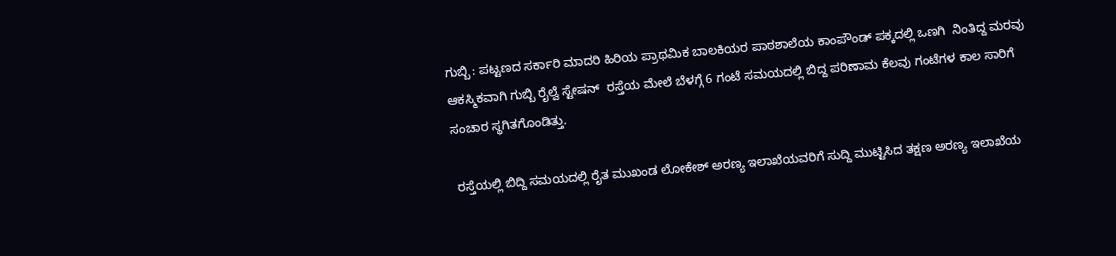ಗುಬ್ಬಿ : ಪಟ್ಟಣದ ಸರ್ಕಾರಿ ಮಾದರಿ ಹಿರಿಯ ಪ್ರಾಥಮಿಕ ಬಾಲಕಿಯರ ಪಾಠಶಾಲೆಯ ಕಾಂಪೌಂಡ್ ಪಕ್ಕದಲ್ಲಿ ಒಣಗಿ  ನಿಂತಿದ್ದ ಮರವು ಆಕಸ್ಮಿಕವಾಗಿ ಗುಬ್ಬಿ ರೈಲ್ವೆ ಸ್ಟೇಷನ್  ರಸ್ತೆಯ ಮೇಲೆ ಬೆಳಗ್ಗೆ 6 ಗಂಟೆ ಸಮಯದಲ್ಲಿ ಬಿದ್ದ ಪರಿಣಾಮ ಕೆಲವು ಗಂಟೆಗಳ ಕಾಲ ಸಾರಿಗೆ ಸಂಚಾರ ಸ್ಥಗಿತಗೊಂಡಿತ್ತು.

 ರಸ್ತೆಯಲ್ಲಿ ಬಿದ್ದಿ ಸಮಯದಲ್ಲಿ ರೈತ ಮುಖಂಡ ಲೋಕೇಶ್ ಅರಣ್ಯ ಇಲಾಖೆಯವರಿಗೆ ಸುದ್ದಿ ಮುಟ್ಟಿಸಿದ ತಕ್ಷಣ ಅರಣ್ಯ ಇಲಾಖೆಯ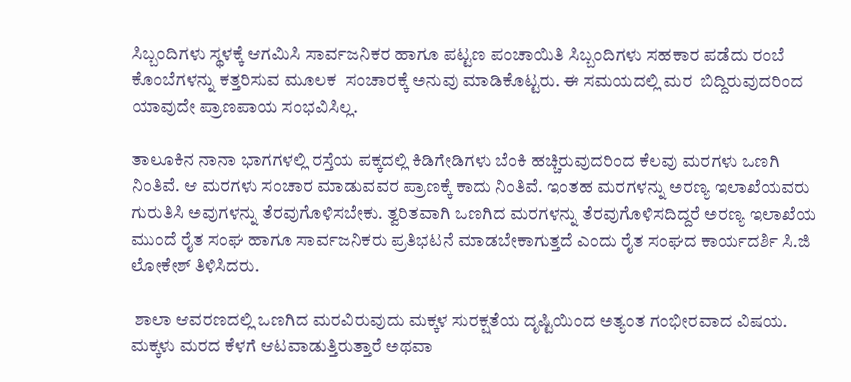ಸಿಬ್ಬಂದಿಗಳು ಸ್ಥಳಕ್ಕೆ ಆಗಮಿಸಿ ಸಾರ್ವಜನಿಕರ ಹಾಗೂ ಪಟ್ಟಣ ಪಂಚಾಯಿತಿ ಸಿಬ್ಬಂದಿಗಳು ಸಹಕಾರ ಪಡೆದು ರಂಬೆ ಕೊಂಬೆಗಳನ್ನು ಕತ್ತರಿಸುವ ಮೂಲಕ  ಸಂಚಾರಕ್ಕೆ ಅನುವು ಮಾಡಿಕೊಟ್ಟರು. ಈ ಸಮಯದಲ್ಲಿ ಮರ  ಬಿದ್ದಿರುವುದರಿಂದ ಯಾವುದೇ ಪ್ರಾಣಪಾಯ ಸಂಭವಿಸಿಲ್ಲ.

ತಾಲೂಕಿನ ನಾನಾ ಭಾಗಗಳಲ್ಲಿ ರಸ್ತೆಯ ಪಕ್ಕದಲ್ಲಿ ಕಿಡಿಗೇಡಿಗಳು ಬೆಂಕಿ ಹಚ್ಚಿರುವುದರಿಂದ ಕೆಲವು ಮರಗಳು ಒಣಗಿ ನಿಂತಿವೆ. ಆ ಮರಗಳು ಸಂಚಾರ ಮಾಡುವವರ ಪ್ರಾಣಕ್ಕೆ ಕಾದು ನಿಂತಿವೆ. ಇಂತಹ ಮರಗಳನ್ನು ಅರಣ್ಯ ಇಲಾಖೆಯವರು ಗುರುತಿಸಿ ಅವುಗಳನ್ನು ತೆರವುಗೊಳಿಸಬೇಕು. ತ್ವರಿತವಾಗಿ ಒಣಗಿದ ಮರಗಳನ್ನು ತೆರವುಗೊಳಿಸದಿದ್ದರೆ ಅರಣ್ಯ ಇಲಾಖೆಯ ಮುಂದೆ ರೈತ ಸಂಘ ಹಾಗೂ ಸಾರ್ವಜನಿಕರು ಪ್ರತಿಭಟನೆ ಮಾಡಬೇಕಾಗುತ್ತದೆ ಎಂದು ರೈತ ಸಂಘದ ಕಾರ್ಯದರ್ಶಿ ಸಿ.ಜಿ ಲೋಕೇಶ್ ತಿಳಿಸಿದರು.

 ಶಾಲಾ ಆವರಣದಲ್ಲಿ ಒಣಗಿದ ಮರವಿರುವುದು ಮಕ್ಕಳ ಸುರಕ್ಷತೆಯ ದೃಷ್ಟಿಯಿಂದ ಅತ್ಯಂತ ಗಂಭೀರವಾದ ವಿಷಯ. ಮಕ್ಕಳು ಮರದ ಕೆಳಗೆ ಆಟವಾಡುತ್ತಿರುತ್ತಾರೆ ಅಥವಾ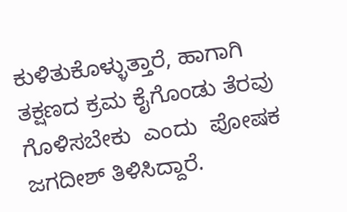ಕುಳಿತುಕೊಳ್ಳುತ್ತಾರೆ, ಹಾಗಾಗಿ ತಕ್ಷಣದ ಕ್ರಮ ಕೈಗೊಂಡು ತೆರವು ಗೊಳಿಸಬೇಕು  ಎಂದು  ಪೋಷಕ ಜಗದೀಶ್ ತಿಳಿಸಿದ್ದಾರೆ.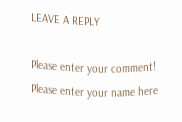LEAVE A REPLY

Please enter your comment!
Please enter your name here